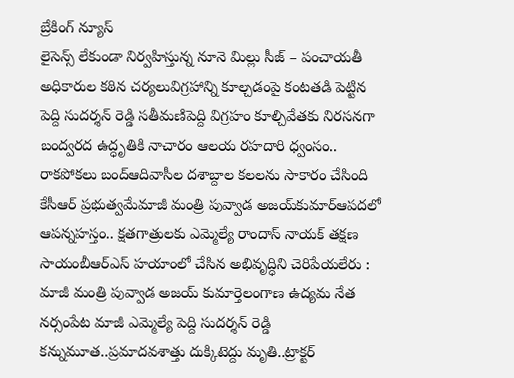బ్రేకింగ్ న్యూస్
లైసెన్స్ లేకుండా నిర్వహిస్తున్న నూనె మిల్లు సీజ్ – పంచాయతీ అధికారుల కఠిన చర్యలువిగ్రహాన్ని కూల్చడంపై కంటతడి పెట్టిన పెద్ది సుదర్శన్ రెడ్డి సతీమణిపెద్ది విగ్రహం కూల్చివేతకు నిరసనగా బంద్వరద ఉద్ధృతికి నాచారం ఆలయ రహదారి ధ్వంసం.. రాకపోకలు బంద్ఆదివాసీల దశాబ్దాల కలలను సాకారం చేసింది కేసీఆర్‌ ప్రభుత్వమేమాజీ మంత్రి పువ్వాడ అజయ్‌కుమార్ఆపదలో ఆపన్నహస్తం.. క్షతగాత్రులకు ఎమ్మెల్యే రాందాస్ నాయక్ తక్షణ సాయంబీఆర్ఎస్ హయాంలో చేసిన అభివృద్ధిని చెరిపేయలేరు : మాజీ మంత్రి పువ్వాడ అజయ్ కుమార్తెలంగాణ ఉద్యమ నేత నర్సంపేట మాజీ ఎమ్మెల్యే పెద్ది సుదర్శన్ రెడ్డి కన్నుమూత..ప్రమాదవశాత్తు దుక్కిటెద్దు మృతి..ట్రాక్టర్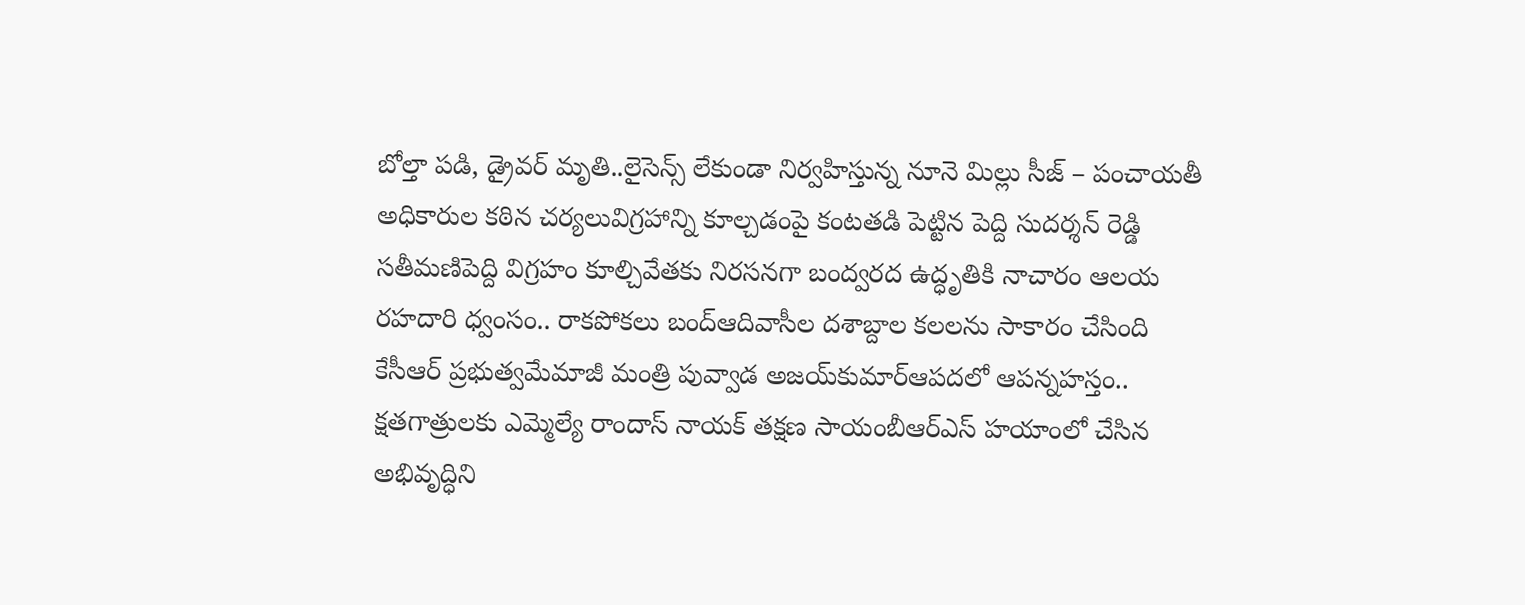బోల్తా పడి, డ్రైవర్ మృతి..లైసెన్స్ లేకుండా నిర్వహిస్తున్న నూనె మిల్లు సీజ్ – పంచాయతీ అధికారుల కఠిన చర్యలువిగ్రహాన్ని కూల్చడంపై కంటతడి పెట్టిన పెద్ది సుదర్శన్ రెడ్డి సతీమణిపెద్ది విగ్రహం కూల్చివేతకు నిరసనగా బంద్వరద ఉద్ధృతికి నాచారం ఆలయ రహదారి ధ్వంసం.. రాకపోకలు బంద్ఆదివాసీల దశాబ్దాల కలలను సాకారం చేసింది కేసీఆర్‌ ప్రభుత్వమేమాజీ మంత్రి పువ్వాడ అజయ్‌కుమార్ఆపదలో ఆపన్నహస్తం.. క్షతగాత్రులకు ఎమ్మెల్యే రాందాస్ నాయక్ తక్షణ సాయంబీఆర్ఎస్ హయాంలో చేసిన అభివృద్ధిని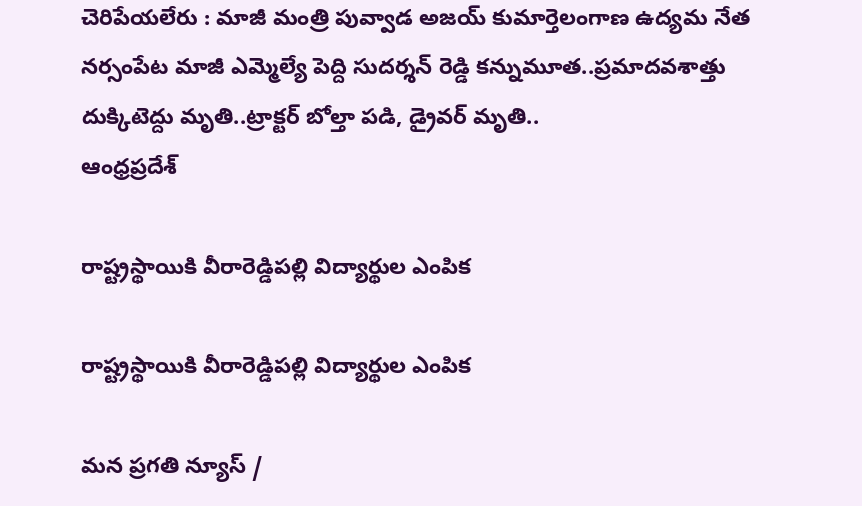చెరిపేయలేరు : మాజీ మంత్రి పువ్వాడ అజయ్ కుమార్తెలంగాణ ఉద్యమ నేత నర్సంపేట మాజీ ఎమ్మెల్యే పెద్ది సుదర్శన్ రెడ్డి కన్నుమూత..ప్రమాదవశాత్తు దుక్కిటెద్దు మృతి..ట్రాక్టర్ బోల్తా పడి, డ్రైవర్ మృతి..
ఆంధ్రప్రదేశ్

రాష్ట్రస్థాయికి వీరారెడ్డిపల్లి విద్యార్థుల ఎంపిక

రాష్ట్రస్థాయికి వీరారెడ్డిపల్లి విద్యార్థుల ఎంపిక

మన ప్రగతి న్యూస్ /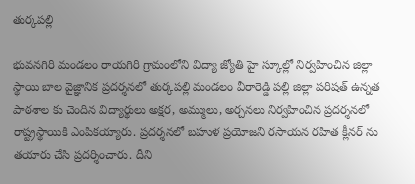తుర్కపల్లి

భువనగిరి మండలం రాయగిరి గ్రామంలోని విద్యా జ్యోతి హై స్కూల్లో నిర్వహించిన జిల్లా స్థాయి బాల వైజ్ఞానిక ప్రదర్శనలో తుర్కపల్లి మండలం వీరారెడ్డి పల్లి జిల్లా పరిషత్ ఉన్నత పాఠశాల కు చెందిన విద్యార్థులు అక్షర, అమ్ములు, అర్చనలు నిర్వహించిన ప్రదర్శనలో రాష్ట్రస్థాయికి ఎంపికయ్యారు. ప్రదర్శనలో బహుళ ప్రయోజని రసాయన రహిత క్లీనర్ ను తయారు చేసి ప్రదర్శించారు. దీని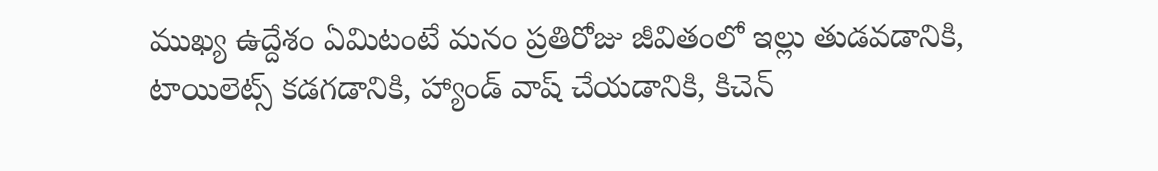ముఖ్య ఉద్దేశం ఏమిటంటే మనం ప్రతిరోజు జీవితంలో ఇల్లు తుడవడానికి, టాయిలెట్స్ కడగడానికి, హ్యాండ్ వాష్ చేయడానికి, కిచెన్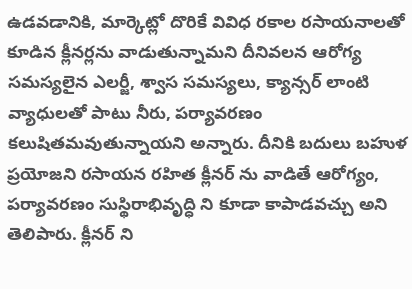ఉడవడానికి, మార్కెట్లో దొరికే వివిధ రకాల రసాయనాలతో కూడిన క్లీనర్లను వాడుతున్నామని దీనివలన ఆరోగ్య సమస్యలైన ఎలర్జీ, శ్వాస సమస్యలు, క్యాన్సర్ లాంటి వ్యాధులతో పాటు నీరు, పర్యావరణం కలుషితమవుతున్నాయని అన్నారు. దీనికి బదులు బహుళ ప్రయోజని రసాయన రహిత క్లీనర్ ను వాడితే ఆరోగ్యం, పర్యావరణం సుస్థిరాభివృద్ధి ని కూడా కాపాడవచ్చు అని తెలిపారు. క్లీనర్ ని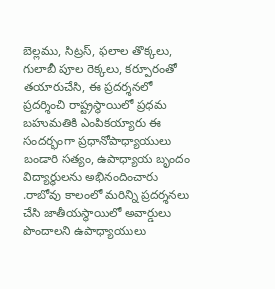బెల్లము, సిట్రస్, ఫలాల తొక్కలు, గులాబీ పూల రెక్కలు, కర్పూరంతో తయారుచేసి, ఈ ప్రదర్శనలో ప్రదర్శించి రాష్ట్రస్థాయిలో ప్రధమ బహుమతికి ఎంపికయ్యారు ఈ సందర్భంగా ప్రధానోపాధ్యాయులు బండారి సత్యం, ఉపాధ్యాయ బృందం విద్యార్థులను అభినందించారు .రాబోవు కాలంలో మరిన్ని ప్రదర్శనలు చేసి జాతీయస్థాయిలో అవార్డులు పొందాలని ఉపాధ్యాయులు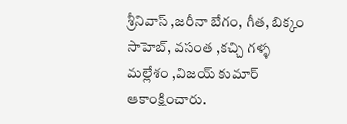శ్రీనివాస్ ,జరీనా బేగం, గీత, బిక్కం సాహెబ్, వసంత ,కచ్చి గళ్ళ మల్లేశం ,విజయ్ కుమార్ ఆకాంక్షించారు.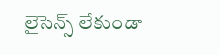లైసెన్స్ లేకుండా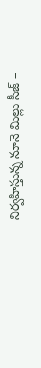నిర్వహిస్తున్న నూనె మిల్లు సీజ్ –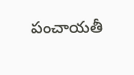పంచాయతీ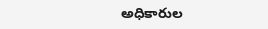అధికారుల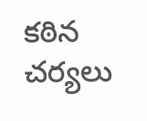కఠిన చర్యలు